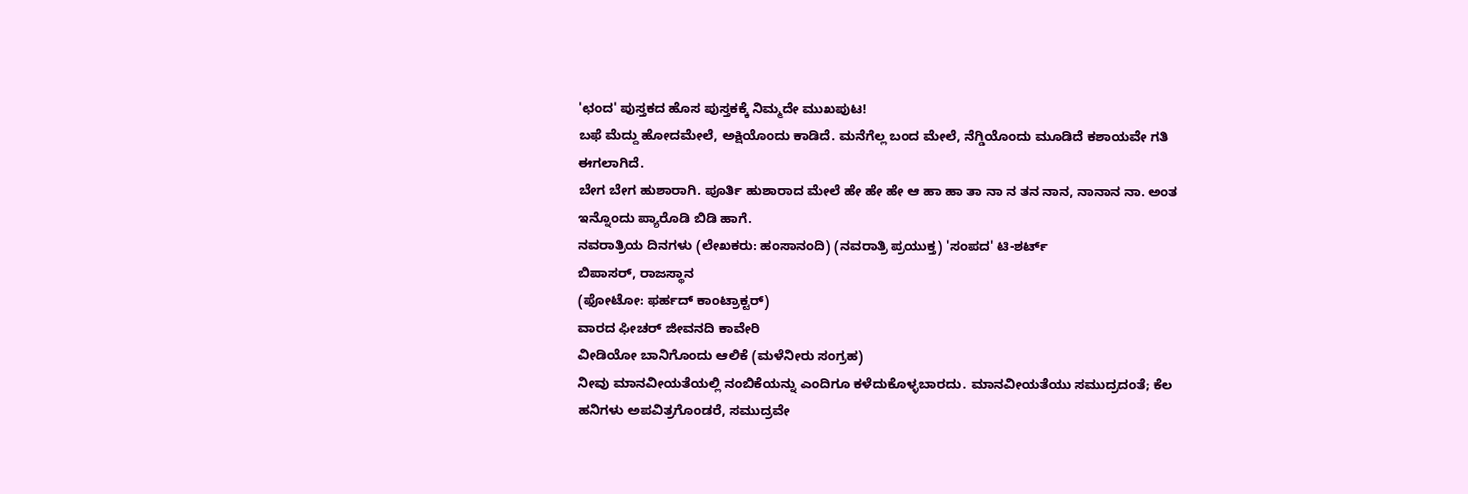'ಛಂದ' ಪುಸ್ತಕದ ಹೊಸ ಪುಸ್ತಕಕ್ಕೆ ನಿಮ್ಮದೇ ಮುಖಪುಟ!
ಬಫೆ ಮೆದ್ದು ಹೋದಮೇಲೆ, ಅಕ್ಷಿಯೊಂದು ಕಾಡಿದೆ. ಮನೆಗೆಲ್ಲ ಬಂದ ಮೇಲೆ, ನೆಗ್ಡಿಯೊಂದು ಮೂಡಿದೆ ಕಶಾಯವೇ ಗತಿ ಈಗಲಾಗಿದೆ.
ಬೇಗ ಬೇಗ ಹುಶಾರಾಗಿ. ಪೂರ್ತಿ ಹುಶಾರಾದ ಮೇಲೆ ಹೇ ಹೇ ಹೇ ಆ ಹಾ ಹಾ ತಾ ನಾ ನ ತನ ನಾನ, ನಾನಾನ ನಾ. ಅಂತ ಇನ್ನೊಂದು ಪ್ಯಾರೊಡಿ ಬಿಡಿ ಹಾಗೆ.
ನವರಾತ್ರಿಯ ದಿನಗಳು (ಲೇಖಕರು: ಹಂಸಾನಂದಿ) (ನವರಾತ್ರಿ ಪ್ರಯುಕ್ತ) 'ಸಂಪದ' ಟಿ-ಶರ್ಟ್
ಬಿಪಾಸರ್, ರಾಜಸ್ಥಾನ
(ಫೋಟೋ: ಫರ್ಹದ್ ಕಾಂಟ್ರಾಕ್ಟರ್)
ವಾರದ ಫೀಚರ್ ಜೀವನದಿ ಕಾವೇರಿ
ವೀಡಿಯೋ ಬಾನಿಗೊಂದು ಆಲಿಕೆ (ಮಳೆನೀರು ಸಂಗ್ರಹ)
ನೀವು ಮಾನವೀಯತೆಯಲ್ಲಿ ನಂಬಿಕೆಯನ್ನು ಎಂದಿಗೂ ಕಳೆದುಕೊಳ್ಳಬಾರದು. ಮಾನವೀಯತೆಯು ಸಮುದ್ರದಂತೆ; ಕೆಲ ಹನಿಗಳು ಅಪವಿತ್ರಗೊಂಡರೆ, ಸಮುದ್ರವೇ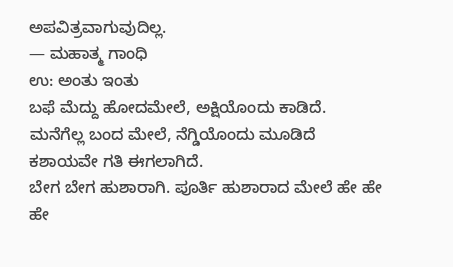ಅಪವಿತ್ರವಾಗುವುದಿಲ್ಲ.
— ಮಹಾತ್ಮ ಗಾಂಧಿ
ಉ: ಅಂತು ಇಂತು
ಬಫೆ ಮೆದ್ದು ಹೋದಮೇಲೆ, ಅಕ್ಷಿಯೊಂದು ಕಾಡಿದೆ.
ಮನೆಗೆಲ್ಲ ಬಂದ ಮೇಲೆ, ನೆಗ್ಡಿಯೊಂದು ಮೂಡಿದೆ
ಕಶಾಯವೇ ಗತಿ ಈಗಲಾಗಿದೆ.
ಬೇಗ ಬೇಗ ಹುಶಾರಾಗಿ. ಪೂರ್ತಿ ಹುಶಾರಾದ ಮೇಲೆ ಹೇ ಹೇ ಹೇ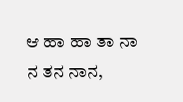ಆ ಹಾ ಹಾ ತಾ ನಾ ನ ತನ ನಾನ,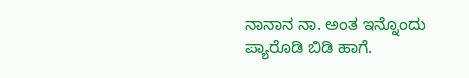ನಾನಾನ ನಾ. ಅಂತ ಇನ್ನೊಂದು ಪ್ಯಾರೊಡಿ ಬಿಡಿ ಹಾಗೆ.